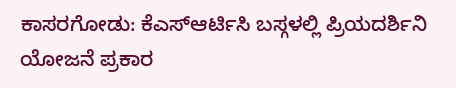ಕಾಸರಗೋಡು: ಕೆಎಸ್ಆರ್ಟಿಸಿ ಬಸ್ಗಳಲ್ಲಿ ಪ್ರಿಯದರ್ಶಿನಿ ಯೋಜನೆ ಪ್ರಕಾರ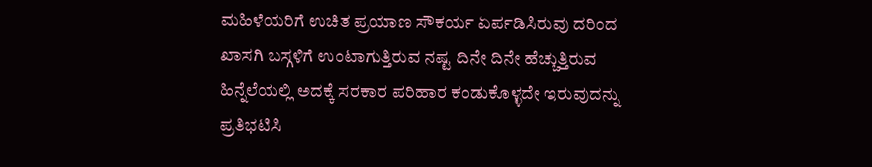ಮಹಿಳೆಯರಿಗೆ ಉಚಿತ ಪ್ರಯಾಣ ಸೌಕರ್ಯ ಏರ್ಪಡಿಸಿರುವು ದರಿಂದ ಖಾಸಗಿ ಬಸ್ಗಳಿಗೆ ಉಂಟಾಗುತ್ತಿರುವ ನಷ್ಟ ದಿನೇ ದಿನೇ ಹೆಚ್ಚುತ್ತಿರುವ ಹಿನ್ನೆಲೆಯಲ್ಲಿ ಅದಕ್ಕೆ ಸರಕಾರ ಪರಿಹಾರ ಕಂಡುಕೊಳ್ಳದೇ ಇರುವುದನ್ನು ಪ್ರತಿಭಟಿಸಿ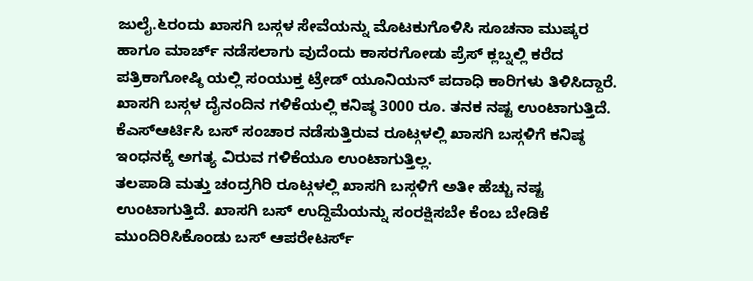ಜುಲೈ.೬ರಂದು ಖಾಸಗಿ ಬಸ್ಗಳ ಸೇವೆಯನ್ನು ಮೊಟಕುಗೊಳಿಸಿ ಸೂಚನಾ ಮುಷ್ಕರ ಹಾಗೂ ಮಾರ್ಚ್ ನಡೆಸಲಾಗು ವುದೆಂದು ಕಾಸರಗೋಡು ಪ್ರೆಸ್ ಕ್ಲಬ್ನಲ್ಲಿ ಕರೆದ ಪತ್ರಿಕಾಗೋಷ್ಠಿ ಯಲ್ಲಿ ಸಂಯುಕ್ತ ಟ್ರೇಡ್ ಯೂನಿಯನ್ ಪದಾಧಿ ಕಾರಿಗಳು ತಿಳಿಸಿದ್ದಾರೆ. ಖಾಸಗಿ ಬಸ್ಗಳ ದೈನಂದಿನ ಗಳಿಕೆಯಲ್ಲಿ ಕನಿಷ್ಠ 3000 ರೂ. ತನಕ ನಷ್ಟ ಉಂಟಾಗುತ್ತಿದೆ. ಕೆಎಸ್ಆರ್ಟಿಸಿ ಬಸ್ ಸಂಚಾರ ನಡೆಸುತ್ತಿರುವ ರೂಟ್ಗಳಲ್ಲಿ ಖಾಸಗಿ ಬಸ್ಗಳಿಗೆ ಕನಿಷ್ಠ ಇಂಧನಕ್ಕೆ ಅಗತ್ಯ ವಿರುವ ಗಳಿಕೆಯೂ ಉಂಟಾಗುತ್ತಿಲ್ಲ.
ತಲಪಾಡಿ ಮತ್ತು ಚಂದ್ರಗಿರಿ ರೂಟ್ಗಳಲ್ಲಿ ಖಾಸಗಿ ಬಸ್ಗಳಿಗೆ ಅತೀ ಹೆಚ್ಚು ನಷ್ಟ ಉಂಟಾಗುತ್ತಿದೆ. ಖಾಸಗಿ ಬಸ್ ಉದ್ದಿಮೆಯನ್ನು ಸಂರಕ್ಷಿಸಬೇ ಕೆಂಬ ಬೇಡಿಕೆ ಮುಂದಿರಿಸಿಕೊಂಡು ಬಸ್ ಆಪರೇಟರ್ಸ್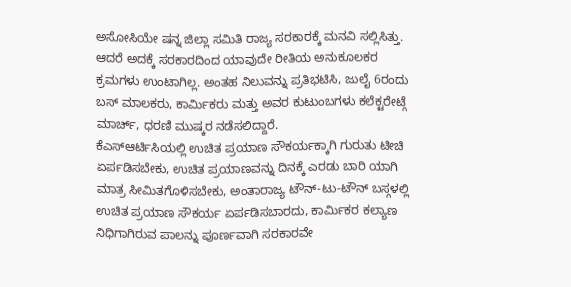ಅಸೋಸಿಯೇ ಷನ್ನ ಜಿಲ್ಲಾ ಸಮಿತಿ ರಾಜ್ಯ ಸರಕಾರಕ್ಕೆ ಮನವಿ ಸಲ್ಲಿಸಿತ್ತು. ಆದರೆ ಅದಕ್ಕೆ ಸರಕಾರದಿಂದ ಯಾವುದೇ ರೀತಿಯ ಅನುಕೂಲಕರ ಕ್ರಮಗಳು ಉಂಟಾಗಿಲ್ಲ. ಅಂತಹ ನಿಲುವನ್ನು ಪ್ರತಿಭಟಿಸಿ, ಜುಲೈ 6ರಂದು ಬಸ್ ಮಾಲಕರು, ಕಾರ್ಮಿಕರು ಮತ್ತು ಅವರ ಕುಟುಂಬಗಳು ಕಲೆಕ್ಟರೇಟ್ಗೆ ಮಾರ್ಚ್, ಧರಣಿ ಮುಷ್ಕರ ನಡೆಸಲಿದ್ದಾರೆ.
ಕೆಎಸ್ಆರ್ಟಿಸಿಯಲ್ಲಿ ಉಚಿತ ಪ್ರಯಾಣ ಸೌಕರ್ಯಕ್ಕಾಗಿ ಗುರುತು ಟೀಚಿ ಏರ್ಪಡಿಸಬೇಕು, ಉಚಿತ ಪ್ರಯಾಣವನ್ನು ದಿನಕ್ಕೆ ಎರಡು ಬಾರಿ ಯಾಗಿ ಮಾತ್ರ ಸೀಮಿತಗೊಳಿಸಬೇಕು, ಅಂತಾರಾಜ್ಯ ಟೌನ್-ಟು-ಟೌನ್ ಬಸ್ಗಳಲ್ಲಿ ಉಚಿತ ಪ್ರಯಾಣ ಸೌಕರ್ಯ ಏರ್ಪಡಿಸಬಾರದು, ಕಾರ್ಮಿಕರ ಕಲ್ಯಾಣ ನಿಧಿಗಾಗಿರುವ ಪಾಲನ್ನು ಪೂರ್ಣವಾಗಿ ಸರಕಾರವೇ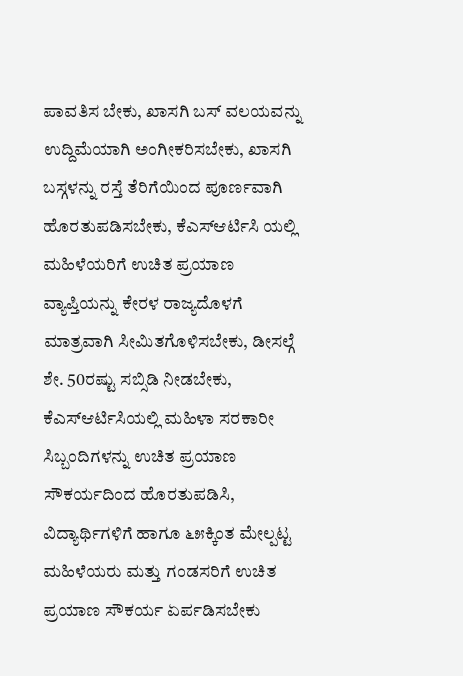ಪಾವತಿಸ ಬೇಕು, ಖಾಸಗಿ ಬಸ್ ವಲಯವನ್ನು ಉದ್ದಿಮೆಯಾಗಿ ಅಂಗೀಕರಿಸಬೇಕು, ಖಾಸಗಿ ಬಸ್ಗಳನ್ನು ರಸ್ತೆ ತೆರಿಗೆಯಿಂದ ಪೂರ್ಣವಾಗಿ ಹೊರತುಪಡಿಸಬೇಕು, ಕೆಎಸ್ಆರ್ಟಿಸಿ ಯಲ್ಲಿ ಮಹಿಳೆಯರಿಗೆ ಉಚಿತ ಪ್ರಯಾಣ ವ್ಯಾಪ್ತಿಯನ್ನು ಕೇರಳ ರಾಜ್ಯದೊಳಗೆ ಮಾತ್ರವಾಗಿ ಸೀಮಿತಗೊಳಿಸಬೇಕು, ಡೀಸಲ್ಗೆ ಶೇ. 50ರಷ್ಟು ಸಬ್ಸಿಡಿ ನೀಡಬೇಕು, ಕೆಎಸ್ಆರ್ಟಿಸಿಯಲ್ಲಿ ಮಹಿಳಾ ಸರಕಾರೀ ಸಿಬ್ಬಂದಿಗಳನ್ನು ಉಚಿತ ಪ್ರಯಾಣ ಸೌಕರ್ಯದಿಂದ ಹೊರತುಪಡಿಸಿ, ವಿದ್ಯಾರ್ಥಿಗಳಿಗೆ ಹಾಗೂ ೬೫ಕ್ಕಿಂತ ಮೇಲ್ಪಟ್ಟ ಮಹಿಳೆಯರು ಮತ್ತು ಗಂಡಸರಿಗೆ ಉಚಿತ ಪ್ರಯಾಣ ಸೌಕರ್ಯ ಏರ್ಪಡಿಸಬೇಕು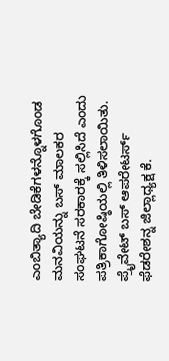ಎಂಬಿತ್ಯಾದಿ ಬೇಡಿಕೆಗಳನ್ನೊಳಗೊಂಡ ಮನವಿಯನ್ನು ಬಸ್ ಮಾಲಕರ ಸಂಘಟನೆ ಸರಕಾರಕ್ಕೆ ಸಲ್ಲಿಸಿದೆ ಎಂದು ಪತ್ರಿಕಾಗೋಷ್ಠಿಯಲ್ಲಿ ತಿಳಿಸಲಾಯಿತು. ಪ್ರೈವೇಟ್ ಬಸ್ ಆಪರೇಟರ್ಸ್ ಫೆಡರೇಶನ್ನ ಜಿಲ್ಲಾಧ್ಯಕ್ಷ ಕೆ.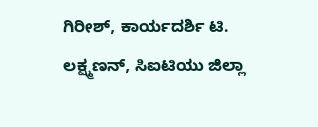ಗಿರೀಶ್, ಕಾರ್ಯದರ್ಶಿ ಟಿ. ಲಕ್ಷ್ಮಣನ್, ಸಿಐಟಿಯು ಜಿಲ್ಲಾ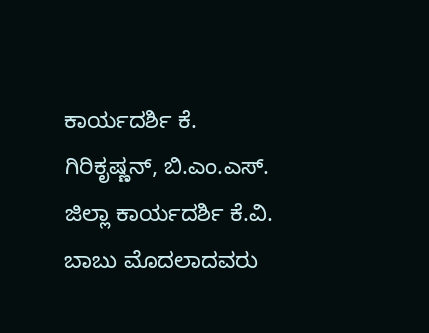ಕಾರ್ಯದರ್ಶಿ ಕೆ. ಗಿರಿಕೃಷ್ಣನ್, ಬಿ.ಎಂ.ಎಸ್. ಜಿಲ್ಲಾ ಕಾರ್ಯದರ್ಶಿ ಕೆ.ವಿ. ಬಾಬು ಮೊದಲಾದವರು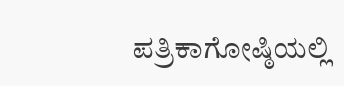ಪತ್ರಿಕಾಗೋಷ್ಠಿಯಲ್ಲಿ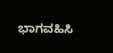ಭಾಗವಹಿಸಿ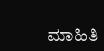ಮಾಹಿತಿ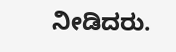ನೀಡಿದರು.